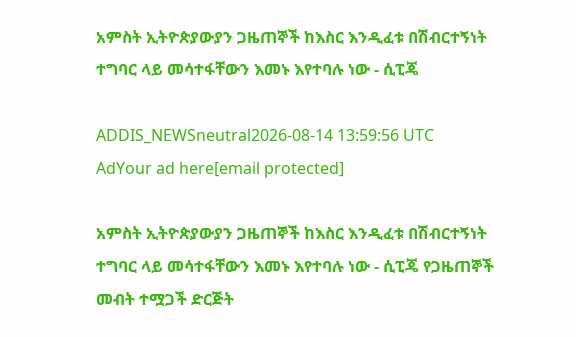አምስት ኢትዮጵያውያን ጋዜጠኞች ከእስር እንዲፈቱ በሽብርተኝነት ተግባር ላይ መሳተፋቸውን እመኑ እየተባሉ ነው - ሲፒጄ

ADDIS_NEWSneutral2026-08-14 13:59:56 UTC
AdYour ad here[email protected]

አምስት ኢትዮጵያውያን ጋዜጠኞች ከእስር እንዲፈቱ በሽብርተኝነት ተግባር ላይ መሳተፋቸውን እመኑ እየተባሉ ነው - ሲፒጄ የጋዜጠኞች መብት ተሟጋች ድርጅት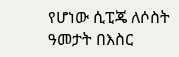የሆነው ሲፒጄ ለሶስት ዓመታት በእስር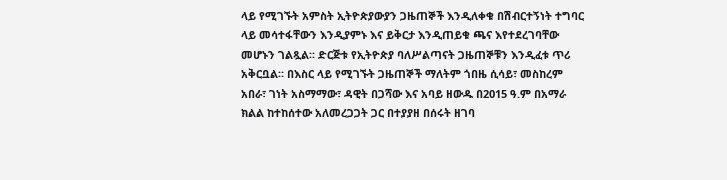ላይ የሚገኙት አምስት ኢትዮጵያውያን ጋዜጠኞች እንዲለቀቁ በሽብርተኝነት ተግባር ላይ መሳተፋቸውን እንዲያምኑ እና ይቅርታ እንዲጠይቁ ጫና እየተደረገባቸው መሆኑን ገልጿል፡፡ ድርጅቱ የኢትዮጵያ ባለሥልጣናት ጋዜጠኞቹን እንዲፈቱ ጥሪ አቅርቧል። በእስር ላይ የሚገኙት ጋዜጠኞች ማለትም ጎበዜ ሲሳይ፣ መስከረም አበራ፣ ገነት አስማማው፣ ዳዊት በጋሻው እና አባይ ዘውዱ በ2015 ዓ.ም በአማራ ክልል ከተከሰተው አለመረጋጋት ጋር በተያያዘ በሰሩት ዘገባ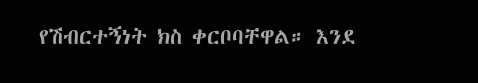የሽብርተኝነት ክስ ቀርቦባቸዋል። እንደ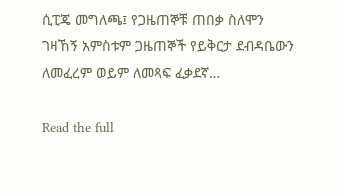ሲፒጄ መግለጫ፤ የጋዜጠኞቹ ጠበቃ ስለሞን ገዛኸኝ አምስቱም ጋዜጠኞች የይቅርታ ደብዳቤውን ለመፈረም ወይም ለመጻፍ ፈቃደኛ…

Read the full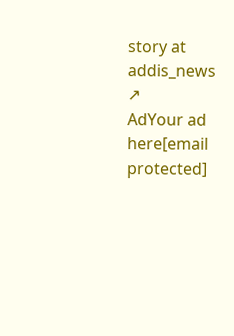story at addis_news ↗
AdYour ad here[email protected]